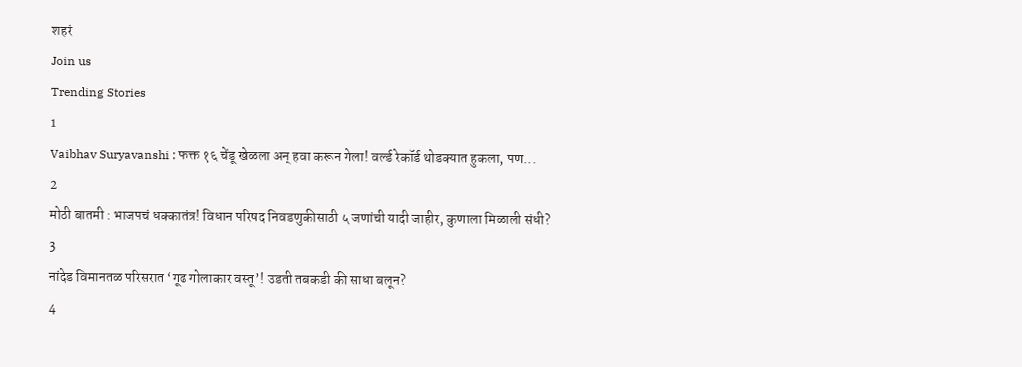शहरं
Join us
Trending Stories
1
Vaibhav Suryavanshi : फक्त १६ चेंडू खेळला अन् हवा करून गेला! वर्ल्ड रेकॉर्ड थोडक्यात हुकला, पण...
2
मोठी बातमी : भाजपचं धक्कातंत्र! विधान परिषद निवडणुकीसाठी ५ जणांची यादी जाहीर, कुणाला मिळाली संधी?
3
नांदेड विमानतळ परिसरात ‘गूढ गोलाकार वस्तू’! उडती तबकडी की साधा बलून?
4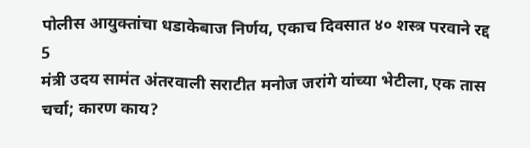पोलीस आयुक्तांचा धडाकेबाज निर्णय, एकाच दिवसात ४० शस्त्र परवाने रद्द
5
मंत्री उदय सामंत अंतरवाली सराटीत मनोज जरांगे यांच्या भेटीला, एक तास चर्चा; कारण काय?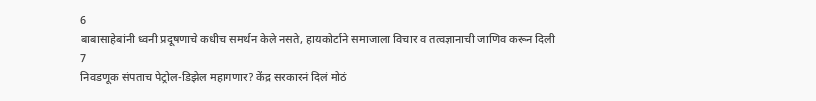6
बाबासाहेबांनी ध्वनी प्रदूषणाचे कधीच समर्थन केले नसते, हायकोर्टाने समाजाला विचार व तत्वज्ञानाची जाणिव करून दिली
7
निवडणूक संपताच पेट्रोल-डिझेल महागणार? केंद्र सरकारनं दिलं मोठं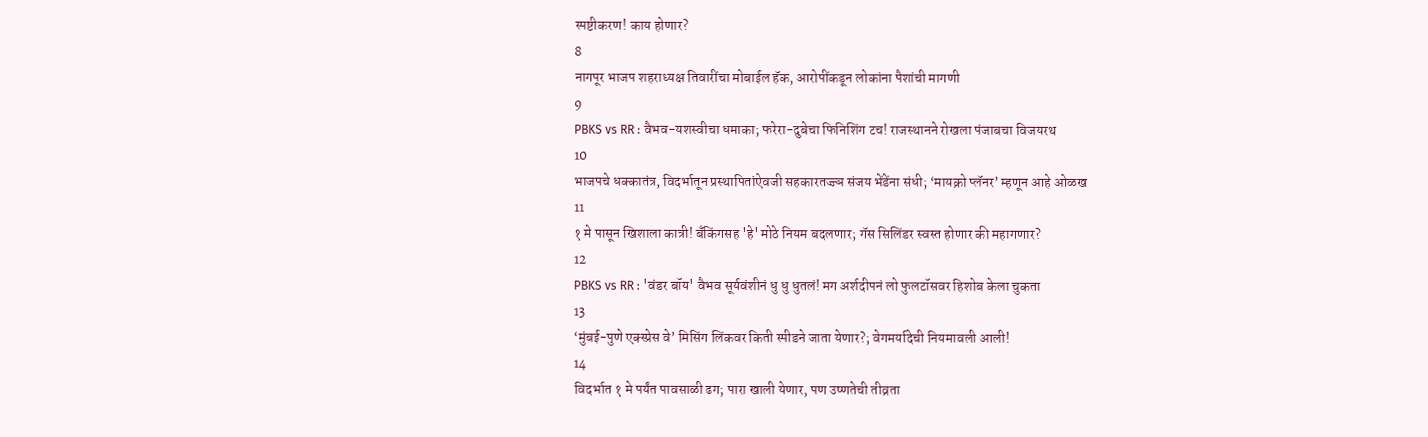स्पष्टीकरण! काय होणार?
8
नागपूर भाजप शहराध्यक्ष तिवारींचा मोबाईल हॅक, आरोपींकडून लोकांना पैशांची मागणी
9
PBKS vs RR : वैभव-यशस्वीचा धमाका; फरेरा-दुबेचा फिनिशिंग टच! राजस्थानने रोखला पंजाबचा विजयरथ
10
भाजपचे धक्कातंत्र, विदर्भातून प्रस्थापितांऐवजी सहकारतज्ज्ञ संजय भेंडेंना संधी; ‘मायक्रो प्लॅनर’ म्हणून आहे ओळख
11
१ मे पासून खिशाला कात्री! बँकिंगसह 'हे' मोठे नियम बदलणार; गॅस सिलिंडर स्वस्त होणार की महागणार?
12
PBKS vs RR : 'वंडर बॉय' वैभव सूर्यवंशीनं धु धु धुतलं! मग अर्शदीपनं लो फुलटॉसवर हिशोब केला चुकता
13
‘मुंबई-पुणे एक्स्प्रेस वे’ मिसिंग लिंकवर किती स्पीडने जाता येणार?; वेगमर्यादेची नियमावली आली!
14
विदर्भात १ मे पर्यंत पावसाळी ढग; पारा खाली येणार, पण उष्णतेची तीव्रता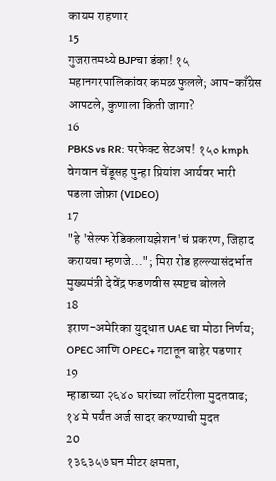कायम राहणार
15
गुजरातमध्ये BJPचा डंका! १५ महानगरपालिकांवर कमळ फुलले; आप-काँग्रेस आपटले, कुणाला किती जागा?
16
PBKS vs RR: परफेक्ट सेटअप! १५० kmph वेगवान चेंडूसह पुन्हा प्रियांश आर्यवर भारी पडला जोफ्रा (VIDEO)
17
"हे 'सेल्फ रेडिकलायझेशन'चं प्रकरण, जिहाद करायचा म्हणजे..."; मिरा रोड हल्ल्यासंदर्भात मुख्यमंत्री देवेंद्र फडणवीस स्पष्टच बोलले
18
इराण-अमेरिका युद्धात UAE चा मोठा निर्णय; OPEC आणि OPEC+ गटातून बाहेर पडणार
19
म्हाडाच्या २६४० घरांच्या लॉटरीला मुदतवाढ; १४ मे पर्यंत अर्ज सादर करण्याची मुदत
20
१३६३५७ घन मीटर क्षमता,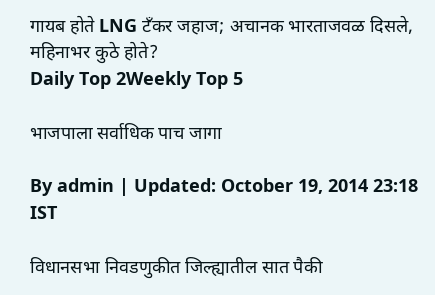गायब होते LNG टँकर जहाज; अचानक भारताजवळ दिसले, महिनाभर कुठे होते?
Daily Top 2Weekly Top 5

भाजपाला सर्वाधिक पाच जागा

By admin | Updated: October 19, 2014 23:18 IST

विधानसभा निवडणुकीत जिल्ह्यातील सात पैकी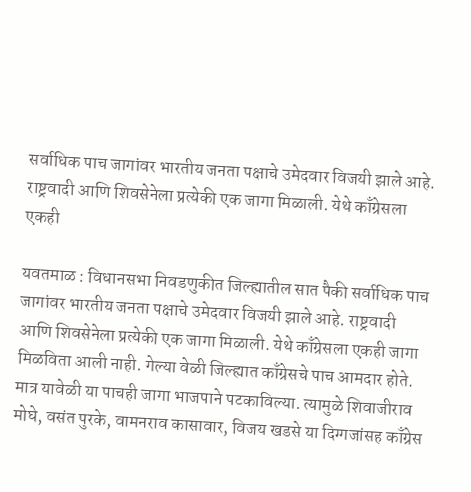सर्वाधिक पाच जागांवर भारतीय जनता पक्षाचे उमेदवार विजयी झाले आहे. राष्ट्रवादी आणि शिवसेनेला प्रत्येकी एक जागा मिळाली. येथे काँग्रेसला एकही

यवतमाळ : विधानसभा निवडणुकीत जिल्ह्यातील सात पैकी सर्वाधिक पाच जागांवर भारतीय जनता पक्षाचे उमेदवार विजयी झाले आहे. राष्ट्रवादी आणि शिवसेनेला प्रत्येकी एक जागा मिळाली. येथे काँग्रेसला एकही जागा मिळविता आली नाही. गेल्या वेळी जिल्ह्यात काँग्रेसचे पाच आमदार होते. मात्र यावेळी या पाचही जागा भाजपाने पटकाविल्या. त्यामुळे शिवाजीराव मोघे, वसंत पुरके, वामनराव कासावार, विजय खडसे या दिग्गजांसह काँग्रेस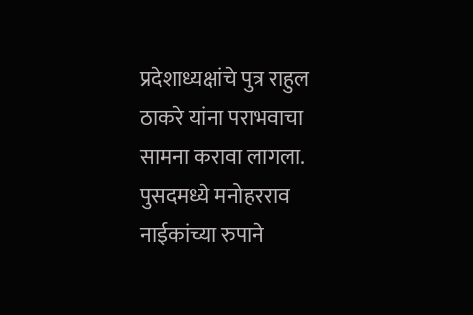प्रदेशाध्यक्षांचे पुत्र राहुल ठाकरे यांना पराभवाचा सामना करावा लागला. पुसदमध्ये मनोहरराव नाईकांच्या रुपाने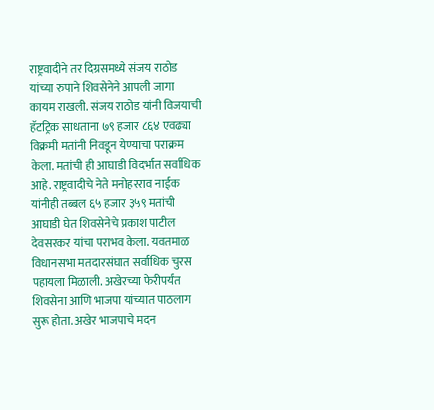राष्ट्रवादीने तर दिग्रसमध्ये संजय राठोड यांच्या रुपाने शिवसेनेने आपली जागा कायम राखली. संजय राठोड यांनी विजयाची हॅटट्रिक साधताना ७९ हजार ८६४ एवढ्या विक्रमी मतांनी निवडून येण्याचा पराक्रम केला. मतांची ही आघाडी विदर्भात सर्वाधिक आहे. राष्ट्रवादीचे नेते मनोहरराव नाईक यांनीही तब्बल ६५ हजार ३५९ मतांची आघाडी घेत शिवसेनेचे प्रकाश पाटील देवसरकर यांचा पराभव केला. यवतमाळ विधानसभा मतदारसंघात सर्वाधिक चुरस पहायला मिळाली. अखेरच्या फेरीपर्यंत शिवसेना आणि भाजपा यांच्यात पाठलाग सुरू होता. अखेर भाजपाचे मदन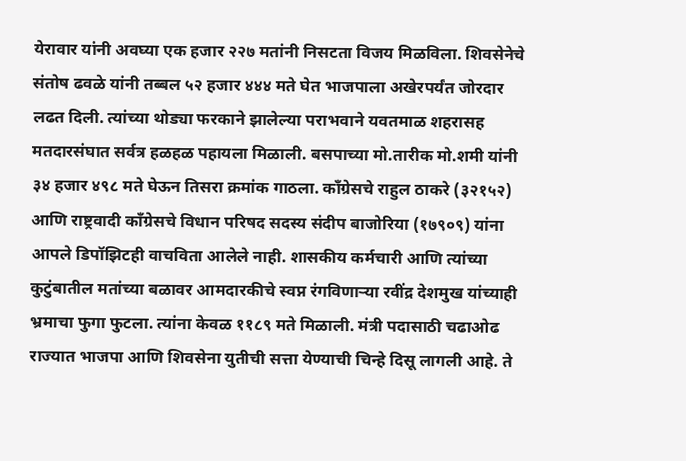येरावार यांनी अवघ्या एक हजार २२७ मतांनी निसटता विजय मिळविला. शिवसेनेचे संतोष ढवळे यांनी तब्बल ५२ हजार ४४४ मते घेत भाजपाला अखेरपर्यंत जोरदार लढत दिली. त्यांच्या थोड्या फरकाने झालेल्या पराभवाने यवतमाळ शहरासह मतदारसंघात सर्वत्र हळहळ पहायला मिळाली. बसपाच्या मो.तारीक मो.शमी यांनी ३४ हजार ४९८ मते घेऊन तिसरा क्रमांक गाठला. काँग्रेसचे राहुल ठाकरे (३२१५२) आणि राष्ट्रवादी काँग्रेसचे विधान परिषद सदस्य संदीप बाजोरिया (१७९०९) यांना आपले डिपॉझिटही वाचविता आलेले नाही. शासकीय कर्मचारी आणि त्यांच्या कुटुंबातील मतांच्या बळावर आमदारकीचे स्वप्न रंगविणाऱ्या रवींद्र देशमुख यांच्याही भ्रमाचा फुगा फुटला. त्यांना केवळ ११८९ मते मिळाली. मंत्री पदासाठी चढाओढ राज्यात भाजपा आणि शिवसेना युतीची सत्ता येण्याची चिन्हे दिसू लागली आहे. ते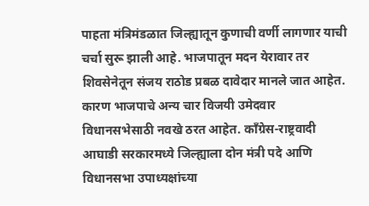पाहता मंत्रिमंडळात जिल्ह्यातून कुणाची वर्णी लागणार याची चर्चा सुरू झाली आहे. भाजपातून मदन येरावार तर शिवसेनेतून संजय राठोड प्रबळ दावेदार मानले जात आहेत. कारण भाजपाचे अन्य चार विजयी उमेदवार विधानसभेसाठी नवखे ठरत आहेत. काँग्रेस-राष्ट्रवादी आघाडी सरकारमध्ये जिल्ह्याला दोन मंत्री पदे आणि विधानसभा उपाध्यक्षांच्या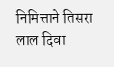निमित्ताने तिसरा लाल दिवा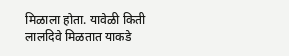मिळाला होता. यावेळी किती लालदिवे मिळतात याकडे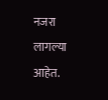नजरा लागल्या आहेत.